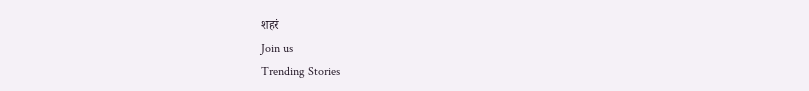शहरं
Join us
Trending Stories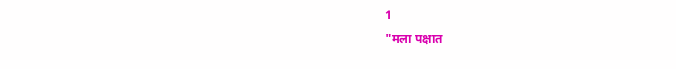1
"मला पक्षात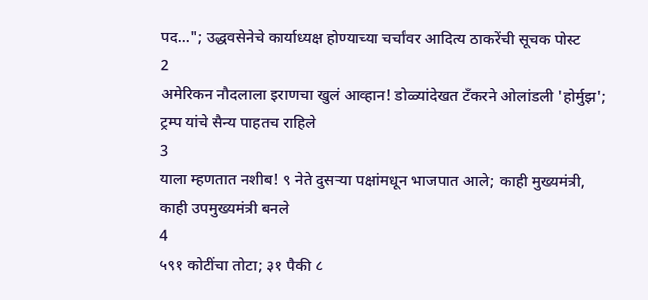पद..."; उद्धवसेनेचे कार्याध्यक्ष होण्याच्या चर्चांवर आदित्य ठाकरेंची सूचक पोस्ट
2
अमेरिकन नौदलाला इराणचा खुलं आव्हान! डोळ्यांदेखत टँकरने ओलांडली 'होर्मुझ'; ट्रम्प यांचे सैन्य पाहतच राहिले
3
याला म्हणतात नशीब! ९ नेते दुसऱ्या पक्षांमधून भाजपात आले; काही मुख्यमंत्री, काही उपमुख्यमंत्री बनले
4
५९१ कोटींचा तोटा; ३१ पैकी ८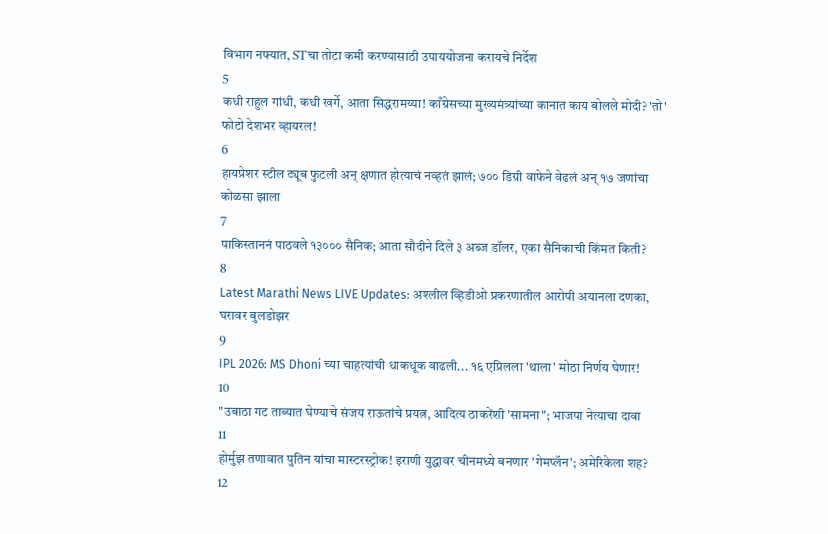विभाग नफ्यात, STचा तोटा कमी करण्यासाठी उपाययोजना करायचे निर्देश
5
कधी राहुल गांधी, कधी खर्गे, आता सिद्धरामय्या! काँग्रेसच्या मुख्यमंत्र्यांच्या कानात काय बोलले मोदी? 'तो' फोटो देशभर व्हायरल!
6
हायप्रेशर स्टील ट्यूब फुटली अन् क्षणात होत्याचं नव्हतं झालं; ७०० डिग्री वाफेने वेढलं अन् १७ जणांचा कोळसा झाला
7
पाकिस्ताननं पाठवले १३००० सैनिक; आता सौदीने दिले ३ अब्ज डॉलर, एका सैनिकाची किंमत किती?
8
Latest Marathi News LIVE Updates: अश्लील व्हिडीओ प्रकरणातील आरोपी अयानला दणका, घरावर बुलडोझर
9
IPL 2026: MS Dhoni च्या चाहत्यांची धाकधूक वाढली... १६ एप्रिलला 'थाला' मोठा निर्णय घेणार!
10
"उबाठा गट ताब्यात घेण्याचे संजय राऊतांचे प्रयत्न, आदित्य ठाकरेंशी 'सामना"; भाजपा नेत्याचा दावा
11
होर्मुझ तणावात पुतिन यांचा मास्टरस्ट्रोक! इराणी युद्धावर चीनमध्ये बनणार 'गेमप्लॅन'; अमेरिकेला शह?
12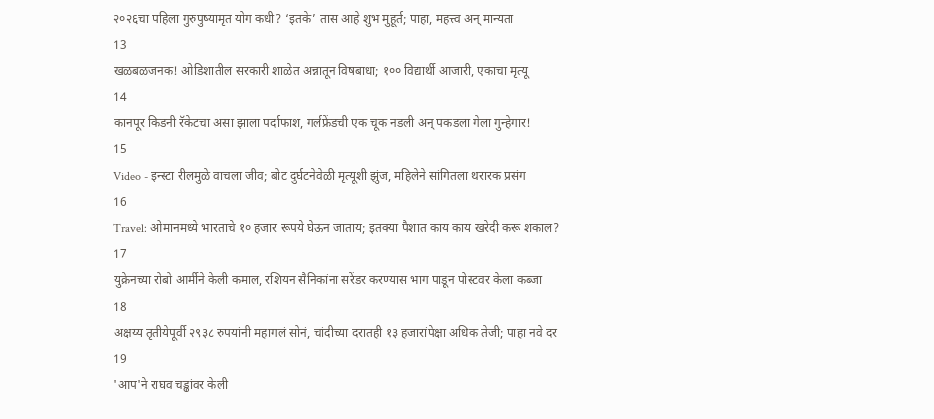२०२६चा पहिला गुरुपुष्यामृत योग कधी? ‘इतके’ तास आहे शुभ मुहूर्त; पाहा, महत्त्व अन् मान्यता
13
खळबळजनक! ओडिशातील सरकारी शाळेत अन्नातून विषबाधा; १०० विद्यार्थी आजारी, एकाचा मृत्यू
14
कानपूर किडनी रॅकेटचा असा झाला पर्दाफाश, गर्लफ्रेंडची एक चूक नडली अन् पकडला गेला गुन्हेगार!
15
Video - इन्स्टा रीलमुळे वाचला जीव; बोट दुर्घटनेवेळी मृत्यूशी झुंज, महिलेने सांगितला थरारक प्रसंग
16
Travel: ओमानमध्ये भारताचे १० हजार रूपये घेऊन जाताय; इतक्या पैशात काय काय खरेदी करू शकाल?
17
युक्रेनच्या रोबो आर्मीने केली कमाल, रशियन सैनिकांना सरेंडर करण्यास भाग पाडून पोस्टवर केला कब्जा
18
अक्षय्य तृतीयेपूर्वी २९३८ रुपयांनी महागलं सोनं, चांदीच्या दरातही १३ हजारांपेक्षा अधिक तेजी; पाहा नवे दर
19
'आप'ने राघव चड्ढांवर केली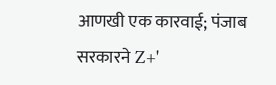आणखी एक कारवाई; पंजाब सरकारने Z+'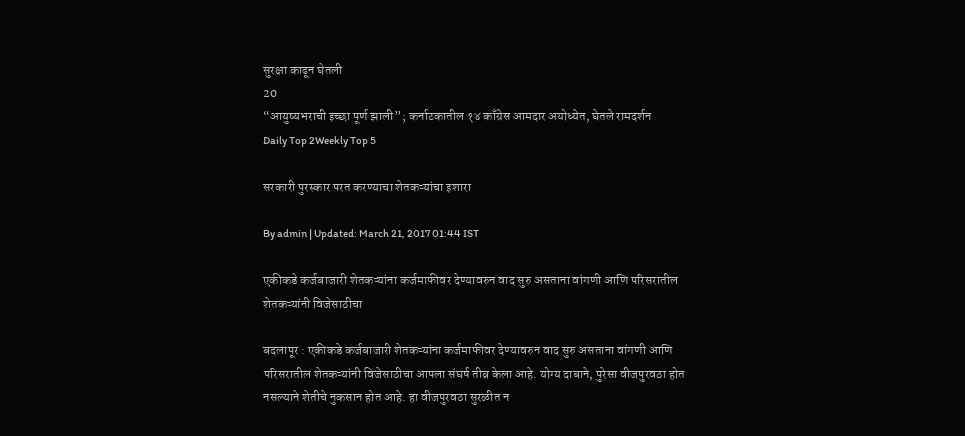सुरक्षा काढून घेतली
20
“आयुष्यभराची इच्छा पूर्ण झाली”; कर्नाटकातील १४ काँग्रेस आमदार अयोध्येत, घेतले रामदर्शन
Daily Top 2Weekly Top 5

सरकारी पुरस्कार परत करण्याचा शेतकऱ्यांचा इशारा

By admin | Updated: March 21, 2017 01:44 IST

एकीकडे कर्जबाजारी शेतकऱ्यांना कर्जमाफीवर देण्यावरुन वाद सुरु असताना वांगणी आणि परिसरातील शेतकऱ्यांनी विजेसाठीचा

बदलापूर : एकीकडे कर्जबाजारी शेतकऱ्यांना कर्जमाफीवर देण्यावरुन वाद सुरु असताना वांगणी आणि परिसरातील शेतकऱ्यांनी विजेसाठीचा आपला संघर्ष तीव्र केला आहे. योग्य दाबाने, पुरेसा वीजपुरवठा होत नसल्याने शेतीचे नुकसान होत आहे. हा वीजपुरवठा सुरळीत न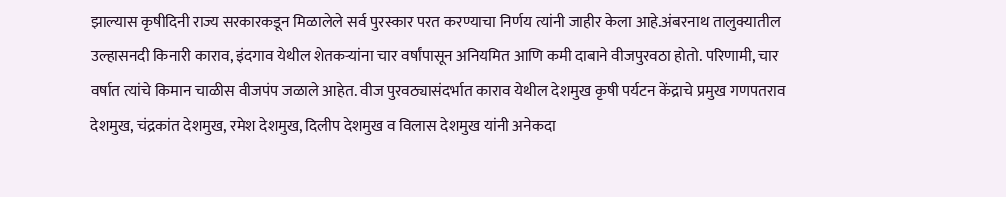झाल्यास कृषीदिनी राज्य सरकारकडून मिळालेले सर्व पुरस्कार परत करण्याचा निर्णय त्यांनी जाहीर केला आहे.अंबरनाथ तालुक्यातील उल्हासनदी किनारी काराव, इंदगाव येथील शेतकऱ्यांना चार वर्षांपासून अनियमित आणि कमी दाबाने वीजपुरवठा होतो. परिणामी, चार वर्षात त्यांचे किमान चाळीस वीजपंप जळाले आहेत. वीज पुरवठ्यासंदर्भात काराव येथील देशमुख कृषी पर्यटन केंद्राचे प्रमुख गणपतराव देशमुख, चंद्रकांत देशमुख, रमेश देशमुख, दिलीप देशमुख व विलास देशमुख यांनी अनेकदा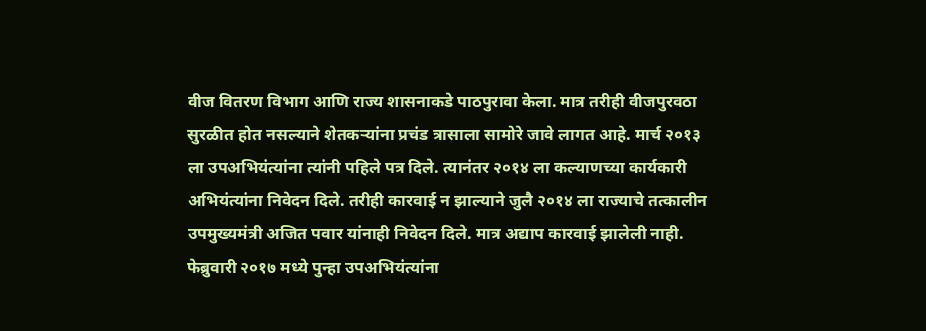वीज वितरण विभाग आणि राज्य शासनाकडे पाठपुरावा केला. मात्र तरीही वीजपुरवठा सुरळीत होत नसल्याने शेतकऱ्यांना प्रचंड त्रासाला सामोरे जावे लागत आहे. मार्च २०१३ ला उपअभियंत्यांना त्यांनी पहिले पत्र दिले. त्यानंतर २०१४ ला कल्याणच्या कार्यकारी अभियंत्यांना निवेदन दिले. तरीही कारवाई न झाल्याने जुलै २०१४ ला राज्याचे तत्कालीन उपमुख्यमंत्री अजित पवार यांनाही निवेदन दिले. मात्र अद्याप कारवाई झालेली नाही. फेब्रुवारी २०१७ मध्ये पुन्हा उपअभियंत्यांना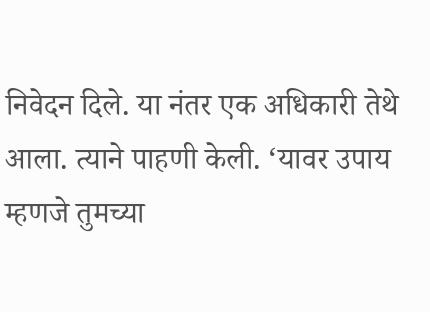निवेदन दिले. या नंतर एक अधिकारी तेथे आला. त्याने पाहणी केली. ‘यावर उपाय म्हणजे तुमच्या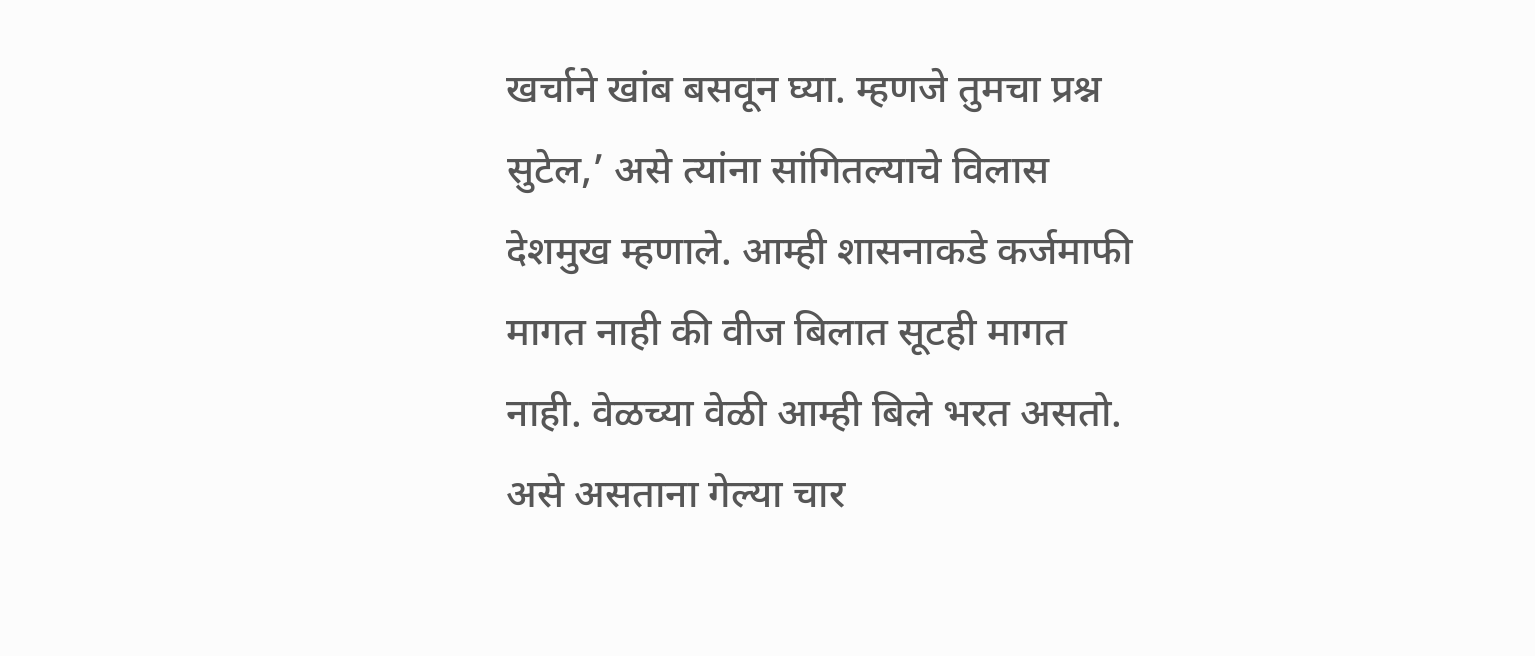खर्चाने खांब बसवून घ्या. म्हणजे तुमचा प्रश्न सुटेल,’ असे त्यांना सांगितल्याचे विलास देशमुख म्हणाले. आम्ही शासनाकडे कर्जमाफी मागत नाही की वीज बिलात सूटही मागत नाही. वेळच्या वेळी आम्ही बिले भरत असतो. असे असताना गेल्या चार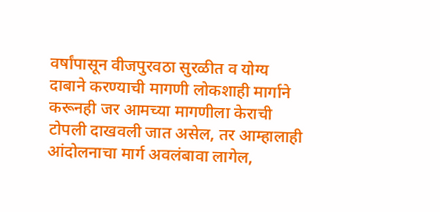वर्षांपासून वीजपुरवठा सुरळीत व योग्य दाबाने करण्याची मागणी लोकशाही मार्गाने करूनही जर आमच्या मागणीला केराची टोपली दाखवली जात असेल, तर आम्हालाही आंदोलनाचा मार्ग अवलंबावा लागेल,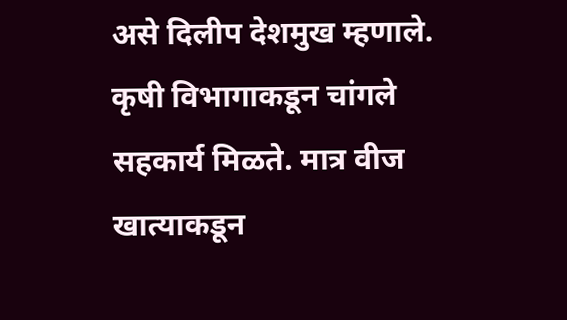असे दिलीप देशमुख म्हणाले. कृषी विभागाकडून चांगले सहकार्य मिळते. मात्र वीज खात्याकडून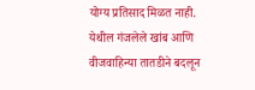योग्य प्रतिसाद मिळत नाही. येथील गंजलेले खांब आणि वीजवाहिन्या तातडीने बदलून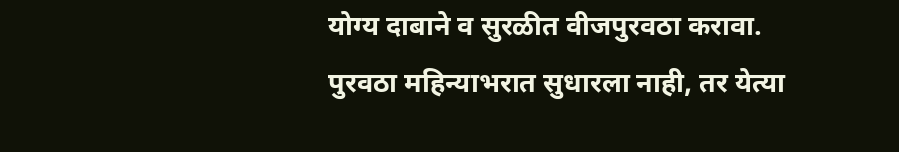योग्य दाबाने व सुरळीत वीजपुरवठा करावा. पुरवठा महिन्याभरात सुधारला नाही, तर येत्या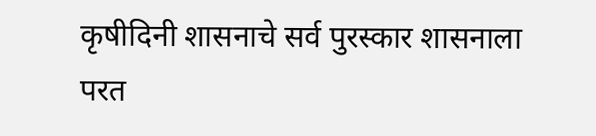कृषीदिनी शासनाचे सर्व पुरस्कार शासनाला परत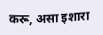करू, असा इशारा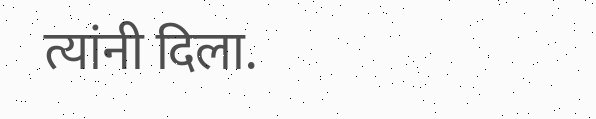त्यांनी दिला.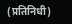(प्रतिनिधी)